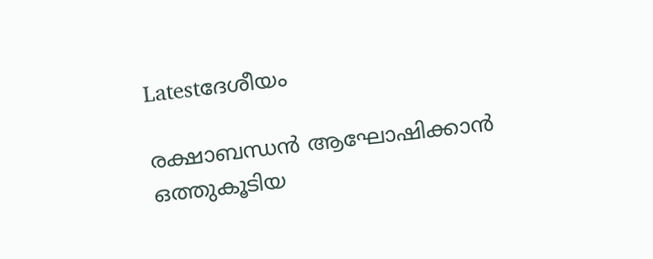Latestദേശീയം

രക്ഷാബന്ധന്‍ ആഘോഷിക്കാന്‍ ഒത്തുകൂടിയ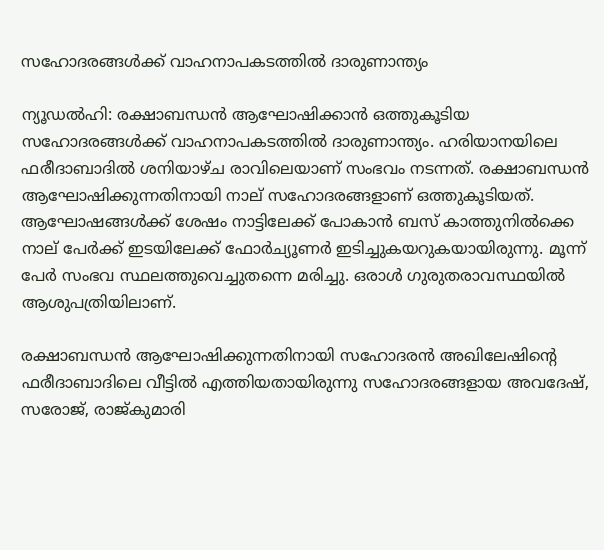സഹോദരങ്ങള്‍ക്ക് വാഹനാപകടത്തില്‍ ദാരുണാന്ത്യം

ന്യൂഡല്‍ഹി: രക്ഷാബന്ധന്‍ ആഘോഷിക്കാന്‍ ഒത്തുകൂടിയ സഹോദരങ്ങള്‍ക്ക് വാഹനാപകടത്തില്‍ ദാരുണാന്ത്യം. ഹരിയാനയിലെ ഫരീദാബാദില്‍ ശനിയാഴ്ച രാവിലെയാണ് സംഭവം നടന്നത്. രക്ഷാബന്ധന്‍ ആഘോഷിക്കുന്നതിനായി നാല് സഹോദരങ്ങളാണ് ഒത്തുകൂടിയത്. ആഘോഷങ്ങള്‍ക്ക് ശേഷം നാട്ടിലേക്ക് പോകാന്‍ ബസ് കാത്തുനില്‍ക്കെ നാല് പേര്‍ക്ക് ഇടയിലേക്ക് ഫോര്‍ച്യൂണര്‍ ഇടിച്ചുകയറുകയായിരുന്നു. മൂന്ന് പേര്‍ സംഭവ സ്ഥലത്തുവെച്ചുതന്നെ മരിച്ചു. ഒരാള്‍ ഗുരുതരാവസ്ഥയില്‍ ആശുപത്രിയിലാണ്.

രക്ഷാബന്ധന്‍ ആഘോഷിക്കുന്നതിനായി സഹോദരന്‍ അഖിലേഷിന്റെ ഫരീദാബാദിലെ വീട്ടില്‍ എത്തിയതായിരുന്നു സഹോദരങ്ങളായ അവദേഷ്, സരോജ്, രാജ്കുമാരി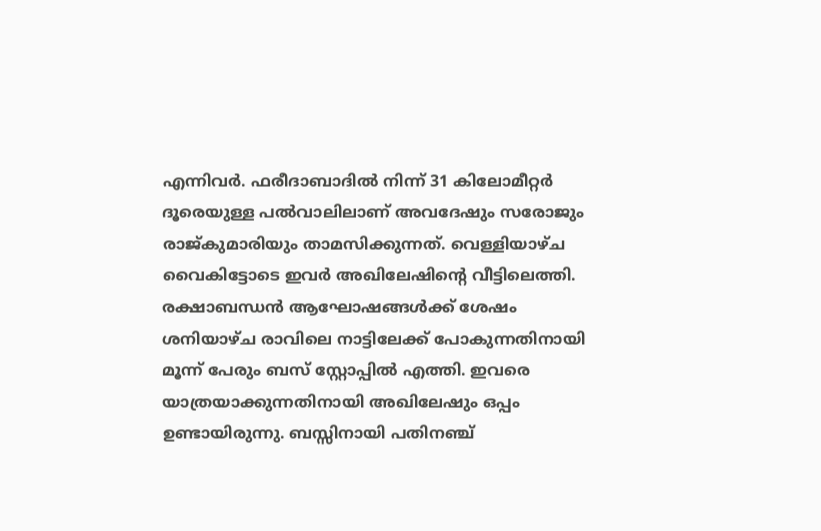എന്നിവര്‍. ഫരീദാബാദില്‍ നിന്ന് 31 കിലോമീറ്റര്‍ ദൂരെയുള്ള പല്‍വാലിലാണ് അവദേഷും സരോജും രാജ്കുമാരിയും താമസിക്കുന്നത്. വെള്ളിയാഴ്ച വൈകിട്ടോടെ ഇവര്‍ അഖിലേഷിന്റെ വീട്ടിലെത്തി. രക്ഷാബന്ധന്‍ ആഘോഷങ്ങള്‍ക്ക് ശേഷം ശനിയാഴ്ച രാവിലെ നാട്ടിലേക്ക് പോകുന്നതിനായി മൂന്ന് പേരും ബസ് സ്റ്റോപ്പില്‍ എത്തി. ഇവരെ യാത്രയാക്കുന്നതിനായി അഖിലേഷും ഒപ്പം ഉണ്ടായിരുന്നു. ബസ്സിനായി പതിനഞ്ച്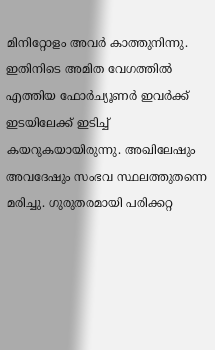മിനിറ്റോളം അവര്‍ കാത്തുനിന്നു. ഇതിനിടെ അമിത വേഗത്തില്‍ എത്തിയ ഫോര്‍ച്യൂണര്‍ ഇവര്‍ക്ക് ഇടയിലേക്ക് ഇടിച്ച് കയറുകയായിരുന്നു. അഖിലേഷും അവദേഷും സംഭവ സ്ഥലത്തുതന്നെ മരിച്ചു. ഗുരുതരമായി പരിക്കറ്റ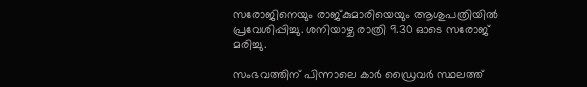സരോജിനെയും രാജ്കുമാരിയെയും ആശുപത്രിയില്‍ പ്രവേശിപ്പിച്ചു. ശനിയാഴ്ച രാത്രി 9.30 ഓടെ സരോജ് മരിച്ചു.

സംഭവത്തിന് പിന്നാലെ കാര്‍ ഡ്രൈവര്‍ സ്ഥലത്ത്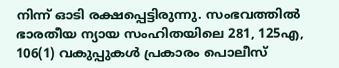നിന്ന് ഓടി രക്ഷപ്പെട്ടിരുന്നു. സംഭവത്തില്‍ ഭാരതീയ ന്യായ സംഹിതയിലെ 281, 125എ, 106(1) വകുപ്പുകള്‍ പ്രകാരം പൊലീസ്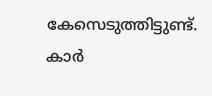കേസെടുത്തിട്ടുണ്ട്. കാര്‍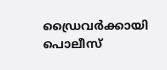ഡ്രൈവര്‍ക്കായി പൊലീസ്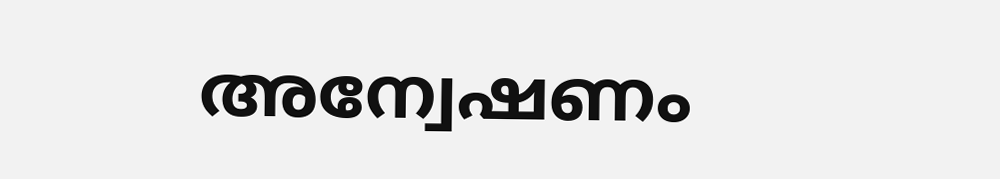അന്വേഷണം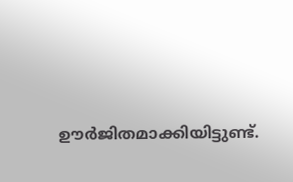ഊര്‍ജിതമാക്കിയിട്ടുണ്ട്.